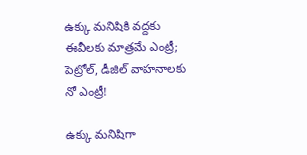ఉక్కు మనిషికి వద్దకు ఈవీలకు మాత్రమే ఎంట్రీ; పెట్రోల్, డీజిల్ వాహనాలకు నో ఎంట్రీ!

ఉక్కు మనిషిగా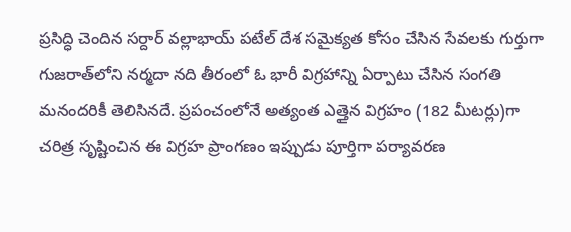ప్రసిద్ధి చెందిన సర్దార్ వల్లాభాయ్ పటేల్ దేశ సమైక్యత కోసం చేసిన సేవలకు గుర్తుగా గుజరాత్‌లోని నర్మదా నది తీరంలో ఓ భారీ విగ్రహాన్ని ఏర్పాటు చేసిన సంగతి మనందరికీ తెలిసినదే. ప్రపంచంలోనే అత్యంత ఎత్తైన విగ్రహం (182 మీటర్లు)గా చరిత్ర సృష్టించిన ఈ విగ్రహ ప్రాంగణం ఇప్పుడు పూర్తిగా పర్యావరణ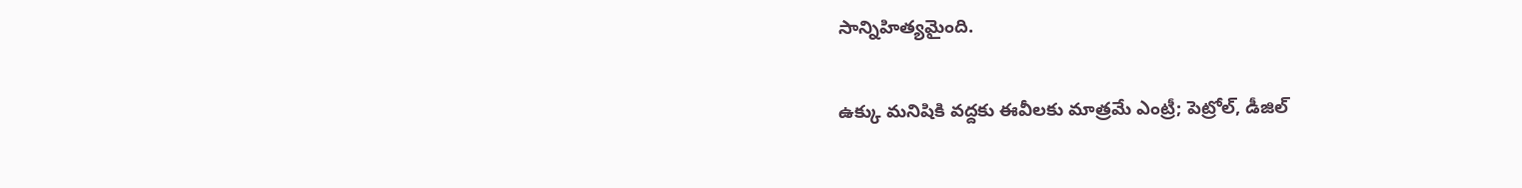సాన్నిహిత్యమైంది.

ఉక్కు మనిషికి వద్దకు ఈవీలకు మాత్రమే ఎంట్రీ; పెట్రోల్, డీజిల్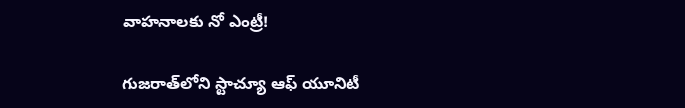వాహనాలకు నో ఎంట్రీ!

గుజరాత్‌లోని స్టాచ్యూ ఆఫ్ యూనిటీ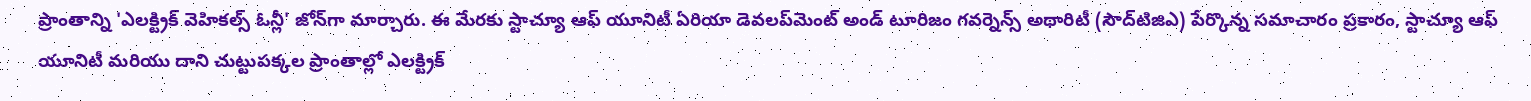ప్రాంతాన్ని 'ఎలక్ట్రిక్ వెహికల్స్ ఓన్లీ' జోన్‌గా మార్చారు. ఈ మేరకు స్టాచ్యూ ఆఫ్ యూనిటీ ఏరియా డెవలప్‌మెంట్ అండ్ టూరిజం గవర్నెన్స్ అథారిటీ (సౌద్‌టిజిఎ) పేర్కొన్న సమాచారం ప్రకారం, స్టాచ్యూ ఆఫ్ యూనిటీ మరియు దాని చుట్టుపక్కల ప్రాంతాల్లో ఎలక్ట్రిక్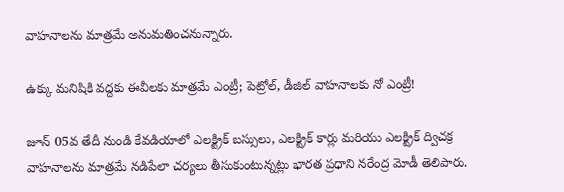వాహనాలను మాత్రమే అనుమతించనున్నారు.

ఉక్కు మనిషికి వద్దకు ఈవీలకు మాత్రమే ఎంట్రీ; పెట్రోల్, డీజిల్ వాహనాలకు నో ఎంట్రీ!

జూన్ 05వ తేదీ నుండి కేవడియాలో ఎలక్ట్రిక్ బస్సులు, ఎలక్ట్రిక్ కార్లు మరియు ఎలక్ట్రిక్ ద్విచక్ర వాహనాలను మాత్రమే నడిపేలా చర్యలు తీసుకుంటున్నట్లు భారత ప్రధాని నరేంద్ర మోడీ తెలిపారు.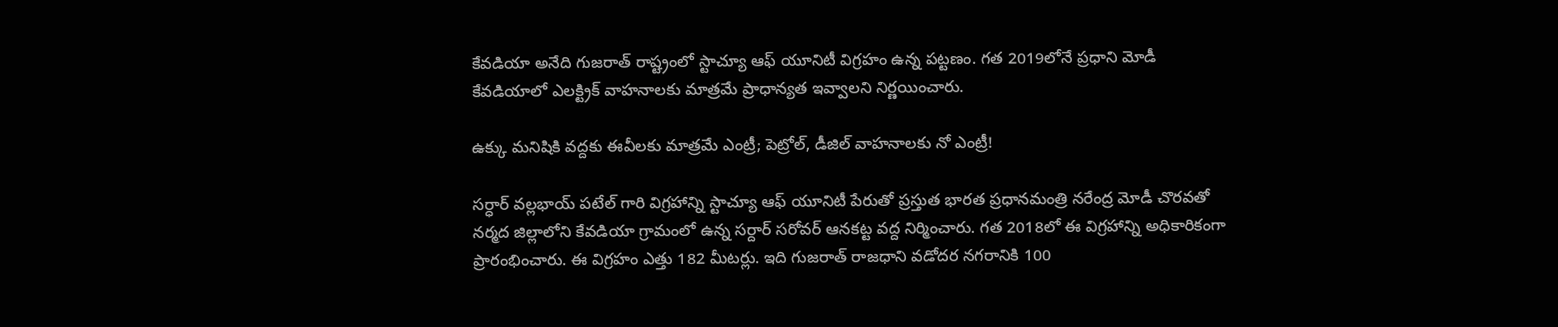కేవడియా అనేది గుజరాత్ రాష్ట్రంలో స్టాచ్యూ ఆఫ్ యూనిటీ విగ్రహం ఉన్న పట్టణం. గత 2019లోనే ప్రధాని మోడీ కేవడియాలో ఎలక్ట్రిక్ వాహనాలకు మాత్రమే ప్రాధాన్యత ఇవ్వాలని నిర్ణయించారు.

ఉక్కు మనిషికి వద్దకు ఈవీలకు మాత్రమే ఎంట్రీ; పెట్రోల్, డీజిల్ వాహనాలకు నో ఎంట్రీ!

సర్ధార్ వల్లభాయ్ పటేల్ గారి విగ్రహాన్ని స్టాచ్యూ ఆఫ్ యూనిటీ పేరుతో ప్రస్తుత భారత ప్రధానమంత్రి నరేంద్ర మోడీ చొరవతో నర్మద జిల్లాలోని కేవడియా గ్రామంలో ఉన్న సర్దార్ సరోవర్ ఆనకట్ట వద్ద నిర్మించారు. గత 2018లో ఈ విగ్రహాన్ని అధికారికంగా ప్రారంభించారు. ఈ విగ్రహం ఎత్తు 182 మీటర్లు. ఇది గుజరాత్ రాజధాని వడోదర నగరానికి 100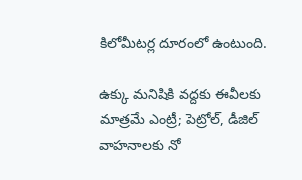కిలోమీటర్ల దూరంలో ఉంటుంది.

ఉక్కు మనిషికి వద్దకు ఈవీలకు మాత్రమే ఎంట్రీ; పెట్రోల్, డీజిల్ వాహనాలకు నో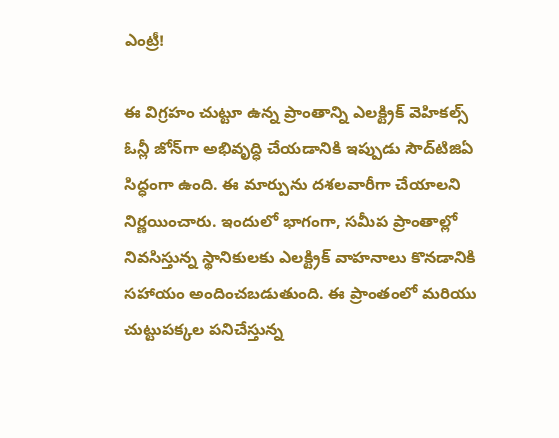ఎంట్రీ!

ఈ విగ్రహం చుట్టూ ఉన్న ప్రాంతాన్ని ఎలక్ట్రిక్ వెహికల్స్ ఓన్లీ జోన్‌గా అభివృద్ధి చేయడానికి ఇప్పుడు సౌద్‌టిజిఏ సిద్ధంగా ఉంది. ఈ మార్పును దశలవారీగా చేయాలని నిర్ణయించారు. ఇందులో భాగంగా, సమీప ప్రాంతాల్లో నివసిస్తున్న స్థానికులకు ఎలక్ట్రిక్ వాహనాలు కొనడానికి సహాయం అందించబడుతుంది. ఈ ప్రాంతంలో మరియు చుట్టుపక్కల పనిచేస్తున్న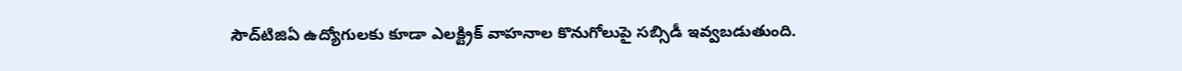సౌద్‌టిజిఏ ఉద్యోగులకు కూడా ఎలక్ట్రిక్ వాహనాల కొనుగోలుపై సబ్సిడీ ఇవ్వబడుతుంది.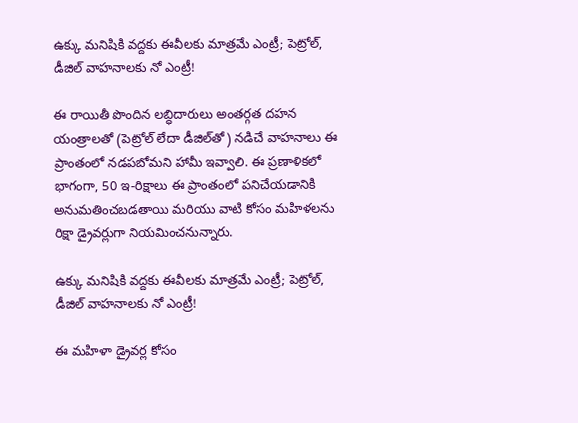ఉక్కు మనిషికి వద్దకు ఈవీలకు మాత్రమే ఎంట్రీ; పెట్రోల్, డీజిల్ వాహనాలకు నో ఎంట్రీ!

ఈ రాయితీ పొందిన లబ్ధిదారులు అంతర్గత దహన యంత్రాలతో (పెట్రోల్ లేదా డీజిల్‌తో) నడిచే వాహనాలు ఈ ప్రాంతంలో నడపబోమని హామీ ఇవ్వాలి. ఈ ప్రణాళికలో భాగంగా, 50 ఇ-రిక్షాలు ఈ ప్రాంతంలో పనిచేయడానికి అనుమతించబడతాయి మరియు వాటి కోసం మహిళలను రిక్షా డ్రైవర్లుగా నియమించనున్నారు.

ఉక్కు మనిషికి వద్దకు ఈవీలకు మాత్రమే ఎంట్రీ; పెట్రోల్, డీజిల్ వాహనాలకు నో ఎంట్రీ!

ఈ మహిళా డ్రైవర్ల కోసం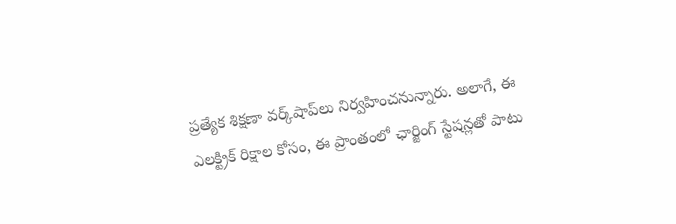ప్రత్యేక శిక్షణా వర్క్‌షాప్‌లు నిర్వహించనున్నారు. అలాగే, ఈ ఎలక్ట్రిక్ రిక్షాల కోసం, ఈ ప్రాంతంలో ఛార్జింగ్ స్టేషన్లతో పాటు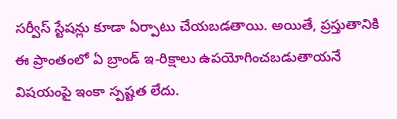సర్వీస్ స్టేషన్లు కూడా ఏర్పాటు చేయబడతాయి. అయితే, ప్రస్తుతానికి ఈ ప్రాంతంలో ఏ బ్రాండ్ ఇ-రిక్షాలు ఉపయోగించబడుతాయనే విషయంపై ఇంకా స్పష్టత లేదు.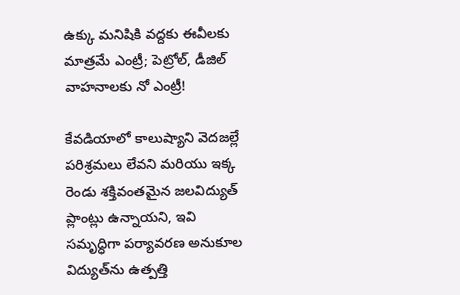ఉక్కు మనిషికి వద్దకు ఈవీలకు మాత్రమే ఎంట్రీ; పెట్రోల్, డీజిల్ వాహనాలకు నో ఎంట్రీ!

కేవడియాలో కాలుష్యాని వెదజల్లే పరిశ్రమలు లేవని మరియు ఇక్క రెండు శక్తివంతమైన జలవిద్యుత్ ప్లాంట్లు ఉన్నాయని, ఇవి సమృద్ధిగా పర్యావరణ అనుకూల విద్యుత్‌ను ఉత్పత్తి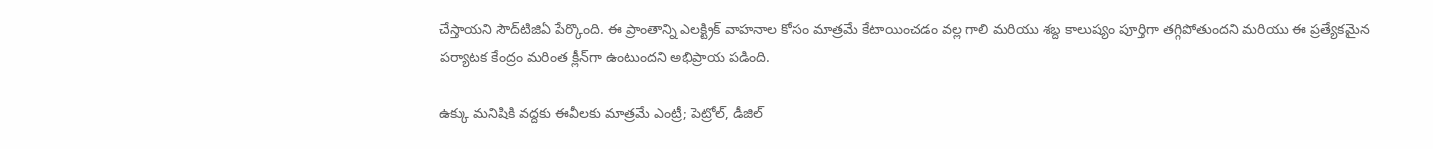చేస్తాయని సౌద్‌టిజిఏ పేర్కొంది. ఈ ప్రాంతాన్ని ఎలక్ట్రిక్ వాహనాల కోసం మాత్రమే కేటాయించడం వల్ల గాలి మరియు శబ్ద కాలుష్యం పూర్తిగా తగ్గిపోతుందని మరియు ఈ ప్రత్యేకమైన పర్యాటక కేంద్రం మరింత క్లీన్‌గా ఉంటుందని అభిప్రాయ పడింది.

ఉక్కు మనిషికి వద్దకు ఈవీలకు మాత్రమే ఎంట్రీ; పెట్రోల్, డీజిల్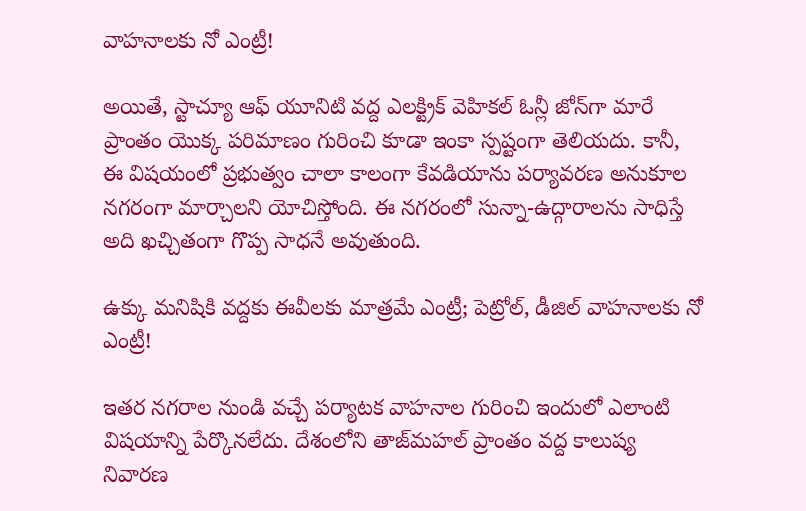వాహనాలకు నో ఎంట్రీ!

అయితే, స్టాచ్యూ ఆఫ్ యూనిటి వద్ద ఎలక్ట్రిక్ వెహికల్ ఓన్లీ జోన్‌గా మారే ప్రాంతం యొక్క పరిమాణం గురించి కూడా ఇంకా స్పష్టంగా తెలియదు. కానీ, ఈ విషయంలో ప్రభుత్వం చాలా కాలంగా కేవడియాను పర్యావరణ అనుకూల నగరంగా మార్చాలని యోచిస్తోంది. ఈ నగరంలో సున్నా-ఉద్గారాలను సాధిస్తే అది ఖచ్చితంగా గొప్ప సాధనే అవుతుంది.

ఉక్కు మనిషికి వద్దకు ఈవీలకు మాత్రమే ఎంట్రీ; పెట్రోల్, డీజిల్ వాహనాలకు నో ఎంట్రీ!

ఇతర నగరాల నుండి వచ్చే పర్యాటక వాహనాల గురించి ఇందులో ఎలాంటి విషయాన్ని పేర్కొనలేదు. దేశంలోని తాజ్‌మహల్ ప్రాంతం వద్ద కాలుష్య నివారణ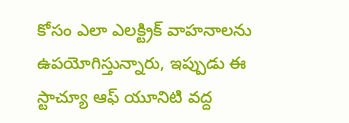కోసం ఎలా ఎలక్ట్రిక్ వాహనాలను ఉపయోగిస్తున్నారు, ఇప్పుడు ఈ స్టాచ్యూ ఆఫ్ యూనిటి వద్ద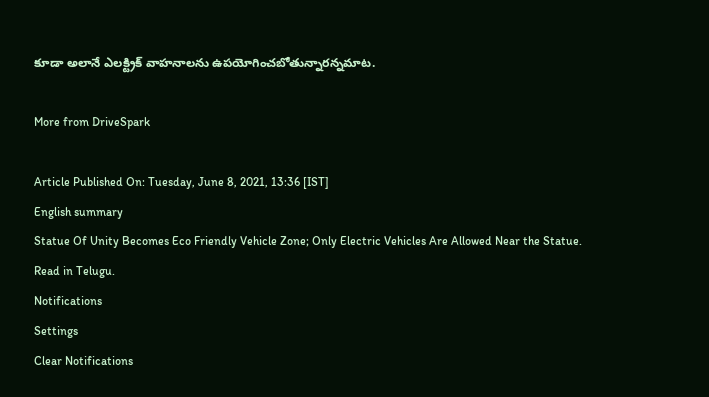కూడా అలానే ఎలక్ట్రిక్ వాహనాలను ఉపయోగించబోతున్నారన్నమాట.

More from DriveSpark

Article Published On: Tuesday, June 8, 2021, 13:36 [IST]
English summary
Statue Of Unity Becomes Eco Friendly Vehicle Zone; Only Electric Vehicles Are Allowed Near the Statue. Read in Telugu.
Notifications
Settings
Clear Notifications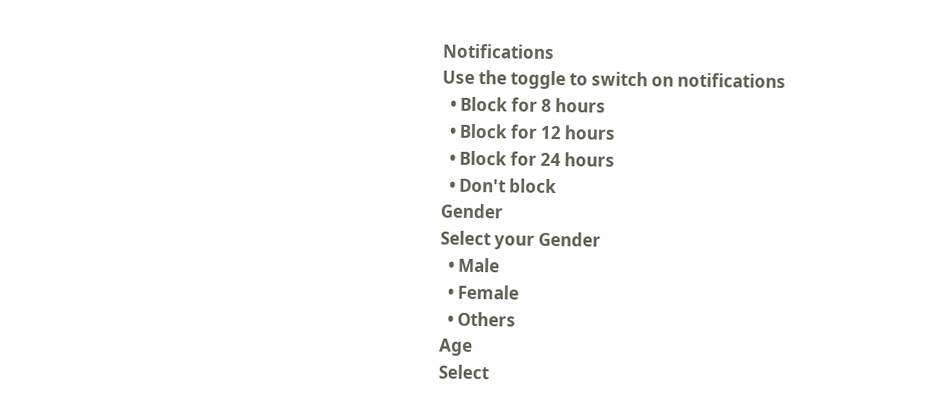Notifications
Use the toggle to switch on notifications
  • Block for 8 hours
  • Block for 12 hours
  • Block for 24 hours
  • Don't block
Gender
Select your Gender
  • Male
  • Female
  • Others
Age
Select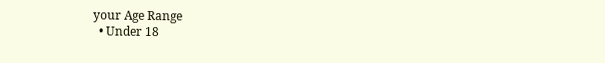your Age Range
  • Under 18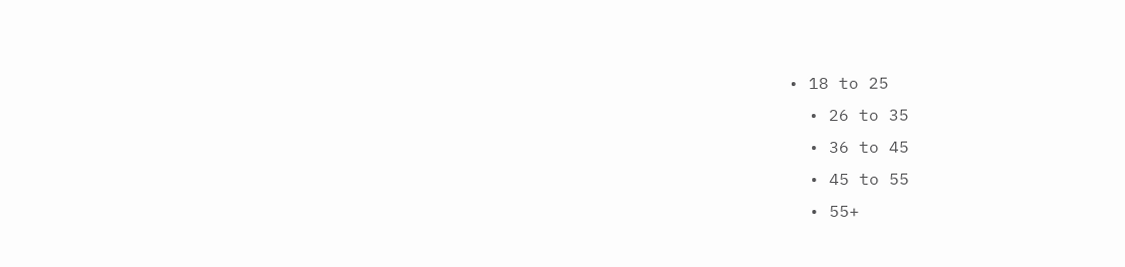• 18 to 25
  • 26 to 35
  • 36 to 45
  • 45 to 55
  • 55+